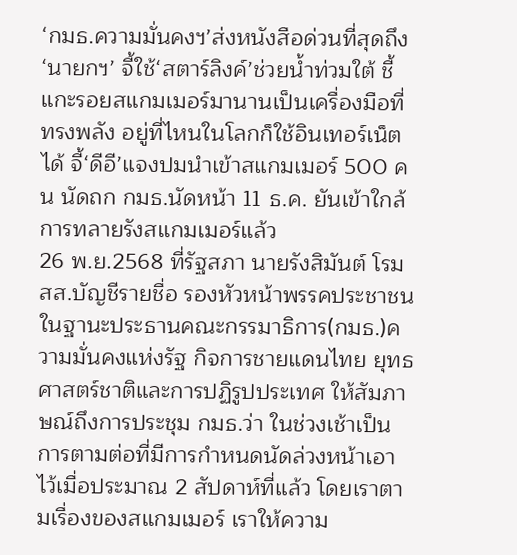‘กมธ.ความมั่นคงฯ’ส่งหนังสือด่วนที่สุดถึง‘นายกฯ’ จี้ใช้‘สตาร์ลิงค์’ช่วยน้ำท่วมใต้ ชี้แกะรอยสแกมเมอร์มานานเป็นเครื่องมือที่ทรงพลัง อยู่ที่ไหนในโลกก็ใช้อินเทอร์เน็ตได้ จี้‘ดีอี’แจงปมนำเข้าสแกมเมอร์ 500 คน นัดถก กมธ.นัดหน้า 11 ธ.ค. ยันเข้าใกล้การทลายรังสแกมเมอร์แล้ว
26 พ.ย.2568 ที่รัฐสภา นายรังสิมันต์ โรม สส.บัญชีรายชื่อ รองหัวหน้าพรรคประชาชน ในฐานะประธานคณะกรรมาธิการ(กมธ.)ความมั่นคงแห่งรัฐ กิจการชายแดนไทย ยุทธศาสตร์ชาติและการปฏิรูปประเทศ ให้สัมภาษณ์ถึงการประชุม กมธ.ว่า ในช่วงเช้าเป็นการตามต่อที่มีการกำหนดนัดล่วงหน้าเอาไว้เมื่อประมาณ 2 สัปดาห์ที่แล้ว โดยเราตามเรื่องของสแกมเมอร์ เราให้ความ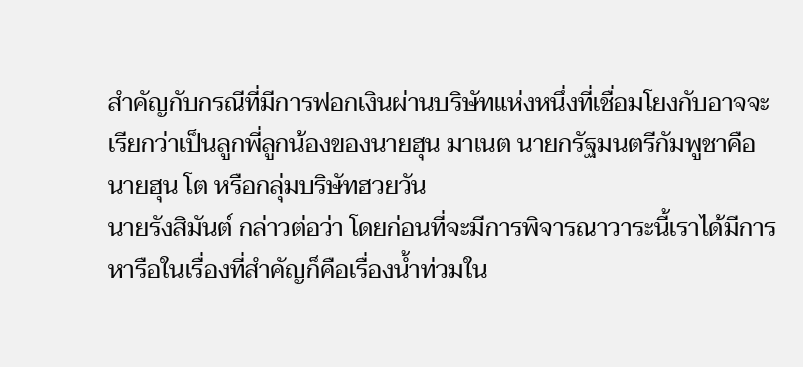สำคัญกับกรณีที่มีการฟอกเงินผ่านบริษัทแห่งหนึ่งที่เชื่อมโยงกับอาจจะเรียกว่าเป็นลูกพี่ลูกน้องของนายฮุน มาเนต นายกรัฐมนตรีกัมพูชาคือนายฮุน โต หรือกลุ่มบริษัทฮวยวัน
นายรังสิมันต์ กล่าวต่อว่า โดยก่อนที่จะมีการพิจารณาวาระนี้เราได้มีการหารือในเรื่องที่สำคัญก็คือเรื่องน้ำท่วมใน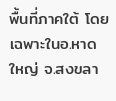พื้นที่ภาคใต้ โดยเฉพาะในอ.หาดใหญ่ จ.สงขลา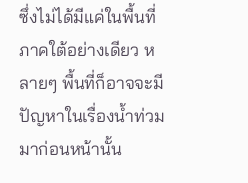ซึ่งไม่ได้มีแค่ในพื้นที่ภาคใต้อย่างเดียว หลายๆ พื้นที่ก็อาจจะมีปัญหาในเรื่องน้ำท่วมมาก่อนหน้านั้น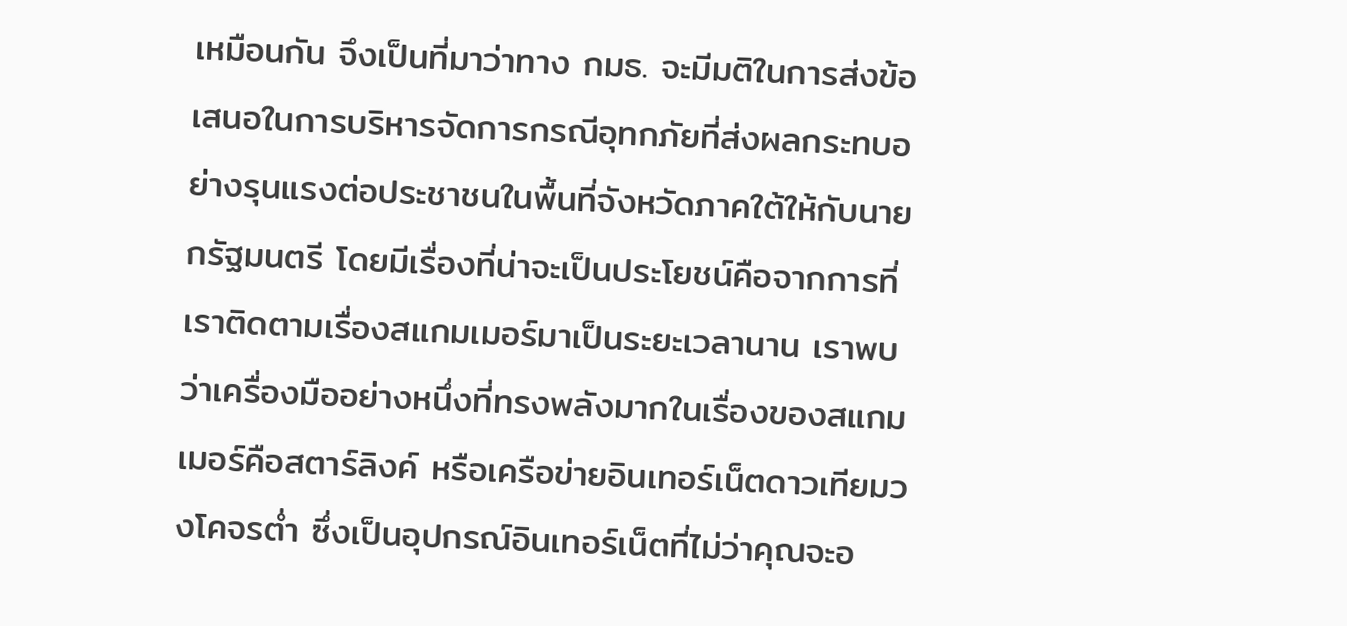เหมือนกัน จึงเป็นที่มาว่าทาง กมธ. จะมีมติในการส่งข้อเสนอในการบริหารจัดการกรณีอุทกภัยที่ส่งผลกระทบอย่างรุนแรงต่อประชาชนในพื้นที่จังหวัดภาคใต้ให้กับนายกรัฐมนตรี โดยมีเรื่องที่น่าจะเป็นประโยชน์คือจากการที่เราติดตามเรื่องสแกมเมอร์มาเป็นระยะเวลานาน เราพบว่าเครื่องมืออย่างหนึ่งที่ทรงพลังมากในเรื่องของสแกมเมอร์คือสตาร์ลิงค์ หรือเครือข่ายอินเทอร์เน็ตดาวเทียมวงโคจรต่ำ ซึ่งเป็นอุปกรณ์อินเทอร์เน็ตที่ไม่ว่าคุณจะอ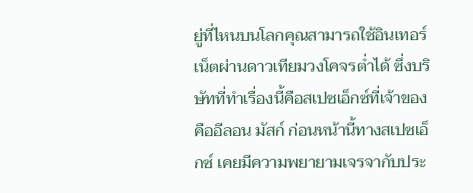ยู่ที่ไหนบนโลกคุณสามารถใช้อินเทอร์เน็ตผ่านดาวเทียมวงโคจรต่ำได้ ซึ่งบริษัทที่ทำเรื่องนี้คือสเปซเอ็กซ์ที่เจ้าของคืออีลอน มัสก์ ก่อนหน้านี้ทางสเปซเอ็กซ์ เคยมีความพยายามเจรจากับประ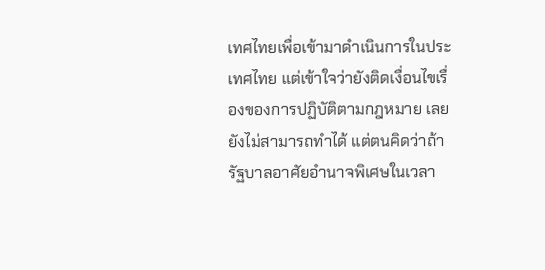เทศไทยเพื่อเข้ามาดำเนินการในประเทศไทย แต่เข้าใจว่ายังติดเงื่อนไขเรื่องของการปฏิบัติตามกฎหมาย เลยยังไม่สามารถทำได้ แต่ตนคิดว่าถ้ารัฐบาลอาศัยอำนาจพิเศษในเวลา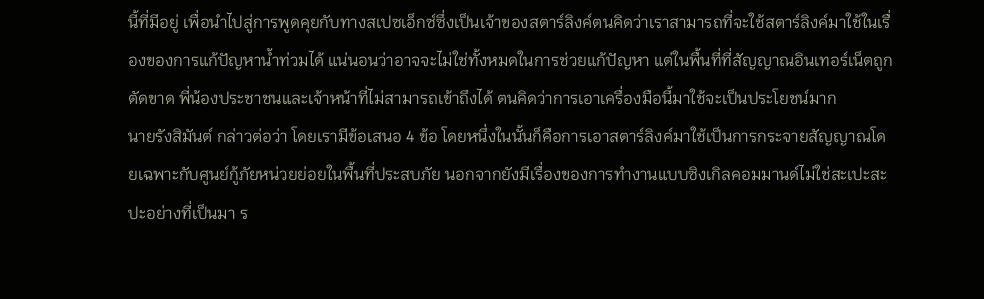นี้ที่มีอยู่ เพื่อนำไปสู่การพูดคุยกับทางสเปซเอ็กซ์ซึ่งเป็นเจ้าของสตาร์ลิงค์ตนคิดว่าเราสามารถที่จะใช้สตาร์ลิงค์มาใช้ในเรื่องของการแก้ปัญหาน้ำท่วมได้ แน่นอนว่าอาจจะไม่ใช่ทั้งหมดในการช่วยแก้ปัญหา แต่ในพื้นที่ที่สัญญาณอินเทอร์เน็ตถูกตัดขาด พี่น้องประชาชนและเจ้าหน้าที่ไม่สามารถเข้าถึงได้ ตนคิดว่าการเอาเครื่องมือนี้มาใช้จะเป็นประโยชน์มาก
นายรังสิมันต์ กล่าวต่อว่า โดยเรามีข้อเสนอ 4 ข้อ โดยหนึ่งในนั้นก็คือการเอาสตาร์ลิงค์มาใช้เป็นการกระจายสัญญาณโดยเฉพาะกับศูนย์กู้ภัยหน่วยย่อยในพื้นที่ประสบภัย นอกจากยังมีเรื่องของการทำงานแบบซิงเกิลคอมมานด์ไม่ใช่สะเปะสะปะอย่างที่เป็นมา ร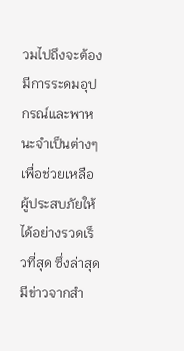วมไปถึงจะต้องมีการระดมอุปกรณ์และพาหนะจำเป็นต่างๆ เพื่อช่วยเหลือผู้ประสบภัยให้ได้อย่างรวดเร็วที่สุด ซึ่งล่าสุดมีข่าวจากสำ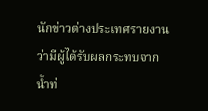นักข่าวต่างประเทศรายงานว่ามีผู้ได้รับผลกระทบจากน้ำท่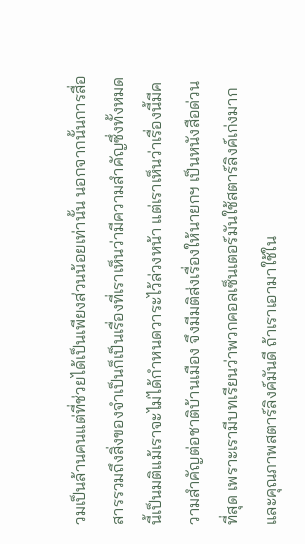วมเป็นล้านคนแต่ที่ช่วยได้เป็นเพียงส่วนน้อยเท่านั้น นอกจากนั้นการสื่อสารรวมถึงสิ่งของจำเป็นก็เป็นเรื่องที่เราเห็นว่ามีความสำคัญซึ่งทั้งหมดนี้เป็นมติแม้เราจะไม่ได้กำหนดวาระไว้ล่วงหน้า แต่เราเห็นว่าเรื่องนี้มีความสำคัญต่อชาติบ้านเมือง จึงมีมติส่งเรื่องให้นายกฯ เป็นหนังสือด่วนที่สุด เพราะเรามีบทเรียนว่าพวกคอลเซ็นเตอร์มันใช้สตาร์ลิงค์เก่งมาก และคุณภาพสตาร์ลิงค์มันดี ถ้าเราเอามาใช้ใน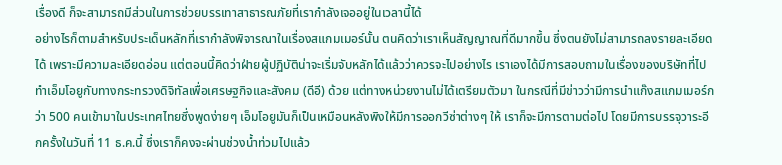เรื่องดี ก็จะสามารถมีส่วนในการช่วยบรรเทาสาธารณภัยที่เรากำลังเจออยู่ในเวลานี้ได้
อย่างไรก็ตามสำหรับประเด็นหลักที่เรากำลังพิจารณาในเรื่องสแกมเมอร์นั้น ตนคิดว่าเราเห็นสัญญาณที่ดีมากขึ้น ซึ่งตนยังไม่สามารถลงรายละเอียดได้ เพราะมีความละเอียดอ่อน แต่ตอนนี้คิดว่าฝ่ายผู้ปฏิบัติน่าจะเริ่มจับหลักได้แล้วว่าควรจะไปอย่างไร เราเองได้มีการสอบถามในเรื่องของบริษัทที่ไปทำเอ็มโอยูกับทางกระทรวงดิจิทัลเพื่อเศรษฐกิจและสังคม (ดีอี) ด้วย แต่ทางหน่วยงานไม่ได้เตรียมตัวมา ในกรณีที่มีข่าวว่ามีการนำแก๊งสแกมเมอร์กว่า 500 คนเข้ามาในประเทศไทยซึ่งพูดง่ายๆ เอ็มโอยูมันก็เป็นเหมือนหลังพิงให้มีการออกวีซ่าต่างๆ ให้ เราก็จะมีการตามต่อไป โดยมีการบรรจุวาระอีกครั้งในวันที่ 11 ธ.ค.นี้ ซึ่งเราก็คงจะผ่านช่วงน้ำท่วมไปแล้ว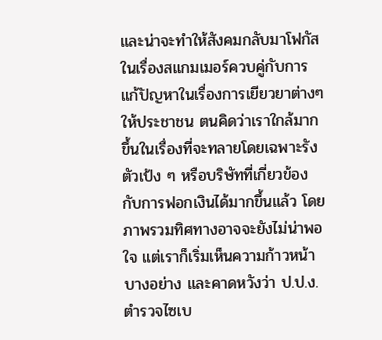และน่าจะทำให้สังคมกลับมาโฟกัสในเรื่องสแกมเมอร์ควบคู่กับการแก้ปัญหาในเรื่องการเยียวยาต่างๆ ให้ประชาชน ตนคิดว่าเราใกล้มากขึ้นในเรื่องที่จะทลายโดยเฉพาะรัง ตัวเป้ง ๆ หรือบริษัทที่เกี่ยวข้องกับการฟอกเงินได้มากขึ้นแล้ว โดยภาพรวมทิศทางอาจจะยังไม่น่าพอใจ แต่เราก็เริ่มเห็นความก้าวหน้าบางอย่าง และคาดหวังว่า ป.ป.ง. ตำรวจไซเบ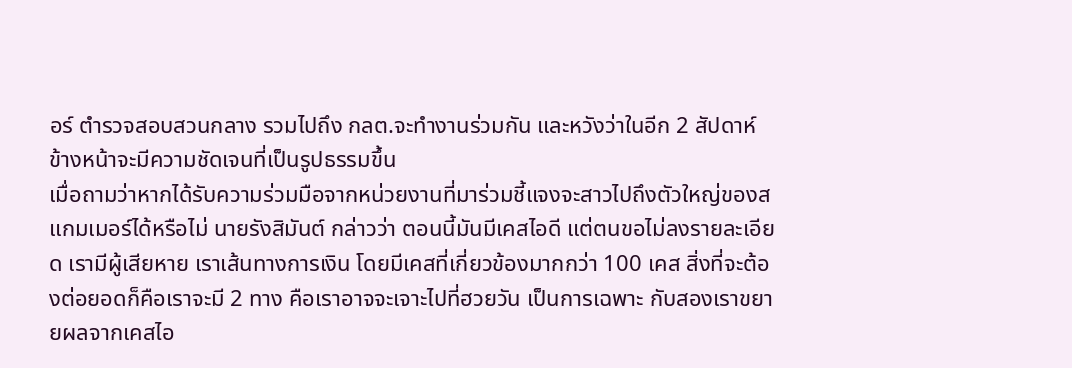อร์ ตำรวจสอบสวนกลาง รวมไปถึง กลต.จะทำงานร่วมกัน และหวังว่าในอีก 2 สัปดาห์ข้างหน้าจะมีความชัดเจนที่เป็นรูปธรรมขึ้น
เมื่อถามว่าหากได้รับความร่วมมือจากหน่วยงานที่มาร่วมชี้แจงจะสาวไปถึงตัวใหญ่ของสแกมเมอร์ได้หรือไม่ นายรังสิมันต์ กล่าวว่า ตอนนี้มันมีเคสไอดี แต่ตนขอไม่ลงรายละเอียด เรามีผู้เสียหาย เราเส้นทางการเงิน โดยมีเคสที่เกี่ยวข้องมากกว่า 100 เคส สิ่งที่จะต้องต่อยอดก็คือเราจะมี 2 ทาง คือเราอาจจะเจาะไปที่ฮวยวัน เป็นการเฉพาะ กับสองเราขยายผลจากเคสไอ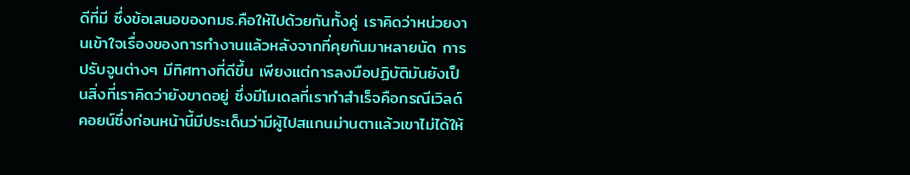ดีที่มี ซึ่งข้อเสนอของกมธ.คือให้ไปด้วยกันทั้งคู่ เราคิดว่าหน่วยงานเข้าใจเรื่องของการทำงานแล้วหลังจากที่คุยกันมาหลายนัด การปรับจูนต่างๆ มีทิศทางที่ดีขึ้น เพียงแต่การลงมือปฏิบัติมันยังเป็นสิ่งที่เราคิดว่ายังขาดอยู่ ซึ่งมีโมเดลที่เราทำสำเร็จคือกรณีเวิลด์คอยน์ซึ่งก่อนหน้านี้มีประเด็นว่ามีผู้ไปสแกนม่านตาแล้วเขาไม่ได้ให้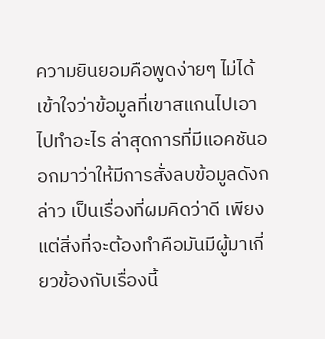ความยินยอมคือพูดง่ายๆ ไม่ได้เข้าใจว่าข้อมูลที่เขาสแกนไปเอาไปทำอะไร ล่าสุดการที่มีแอคชันออกมาว่าให้มีการสั่งลบข้อมูลดังกล่าว เป็นเรื่องที่ผมคิดว่าดี เพียงแต่สิ่งที่จะต้องทำคือมันมีผู้มาเกี่ยวข้องกับเรื่องนี้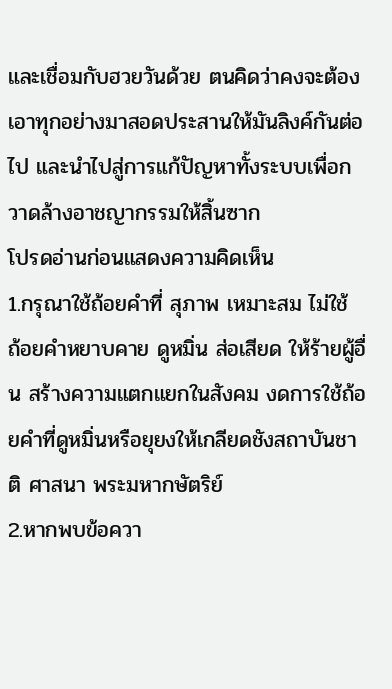และเชื่อมกับฮวยวันด้วย ตนคิดว่าคงจะต้องเอาทุกอย่างมาสอดประสานให้มันลิงค์กันต่อไป และนำไปสู่การแก้ปัญหาทั้งระบบเพื่อกวาดล้างอาชญากรรมให้สิ้นซาก
โปรดอ่านก่อนแสดงความคิดเห็น
1.กรุณาใช้ถ้อยคำที่ สุภาพ เหมาะสม ไม่ใช้ ถ้อยคำหยาบคาย ดูหมิ่น ส่อเสียด ให้ร้ายผู้อื่น สร้างความแตกแยกในสังคม งดการใช้ถ้อยคำที่ดูหมิ่นหรือยุยงให้เกลียดชังสถาบันชาติ ศาสนา พระมหากษัตริย์
2.หากพบข้อควา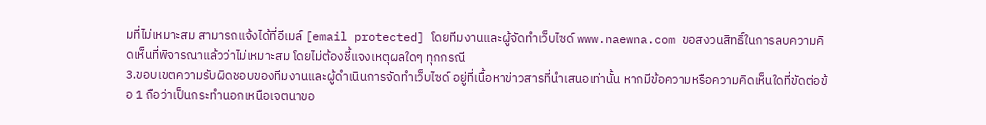มที่ไม่เหมาะสม สามารถแจ้งได้ที่อีเมล์ [email protected] โดยทีมงานและผู้จัดทำเว็บไซด์ www.naewna.com ขอสงวนสิทธิ์ในการลบความคิดเห็นที่พิจารณาแล้วว่าไม่เหมาะสม โดยไม่ต้องชี้แจงเหตุผลใดๆ ทุกกรณี
3.ขอบเขตความรับผิดชอบของทีมงานและผู้ดำเนินการจัดทำเว็บไซด์ อยู่ที่เนื้อหาข่าวสารที่นำเสนอเท่านั้น หากมีข้อความหรือความคิดเห็นใดที่ขัดต่อข้อ 1 ถือว่าเป็นกระทำนอกเหนือเจตนาขอ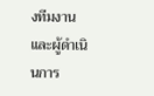งทีมงานและผู้ดำเนินการ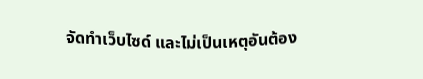จัดทำเว็บไซด์ และไม่เป็นเหตุอันต้อง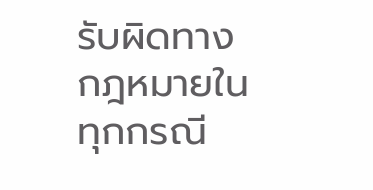รับผิดทางกฎหมายในทุกกรณี